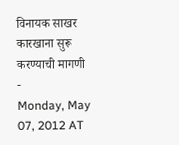विनायक साखर कारखाना सुरू करण्याची मागणी
-
Monday, May 07, 2012 AT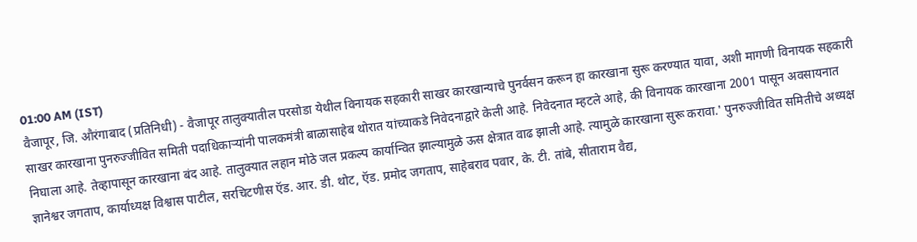01:00 AM (IST)
वैजापूर, जि. औरंगाबाद (प्रतिनिधी) - वैजापूर तालुक्यातील परसोडा येथील विनायक सहकारी साखर कारखान्याचे पुनर्वसन करून हा कारखाना सुरू करण्यात यावा, अशी मागणी विनायक सहकारी साखर कारखाना पुनरुज्जीवित समिती पदाधिकाऱ्यांनी पालकमंत्री बाळासाहेब थोरात यांच्याकडे निवेदनाद्वारे केली आहे. निवेदनात म्हटले आहे, की विनायक कारखाना 2001 पासून अवसायनात निघाला आहे. तेव्हापासून कारखाना बंद आहे. तालुक्यात लहान मोठे जल प्रकल्प कार्यान्वित झाल्यामुळे ऊस क्षेत्रात वाढ झाली आहे. त्यामुळे कारखाना सुरू करावा.' पुनरुज्जीवित समितीचे अध्यक्ष ज्ञानेश्वर जगताप, कार्याध्यक्ष विश्वास पाटील, सरचिटणीस ऍड. आर. डी. थोट, ऍड. प्रमोद जगताप, साहेबराव पवार, के. टी. तांबे, सीताराम वैद्य,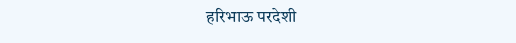हरिभाऊ परदेशी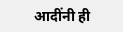आदींनी ही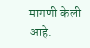मागणी केली आहे.